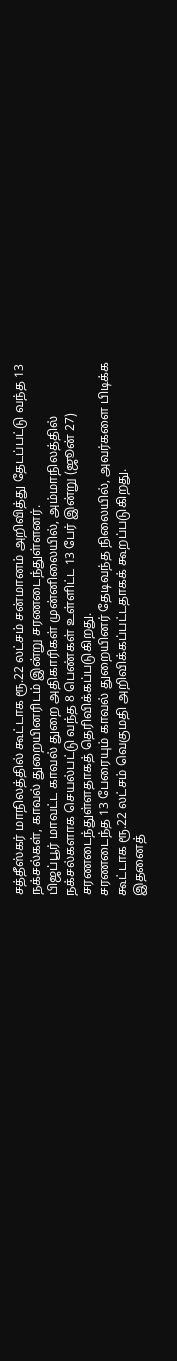சத்தீஸ்கர் மாநிலத்தில் கூட்டாக ரூ.22 லட்சம் சன்மானம் அறிவித்து தேடப்பட்டு வந்த 13 நக்சல்கள், காவல் துறையினரிடம் இன்று சரணடைந்துள்ளனர்.
பிஜப்பூர் மாவட்ட காவல் துறை அதிகாரிகள் முன்னிலையில், அம்மாநிலத்தில் நக்சல்களாக செயல்பட்டு வந்த 8 பெண்கள் உள்ளிட்ட 13 பேர் இன்று (ஜூன் 27) சரணடைந்துள்ளதாகத் தெரிவிக்கப்படுகிறது.
சரணடைந்த 13 பேரையும் காவல் துறையினர் தேடிவந்த நிலையில், அவர்களை பிடிக்க கூட்டாக ரூ.22 லட்சம் வெகுமதி அறிவிக்கப்பட்டதாகக் கூறப்படுகிறது.
இதனைத்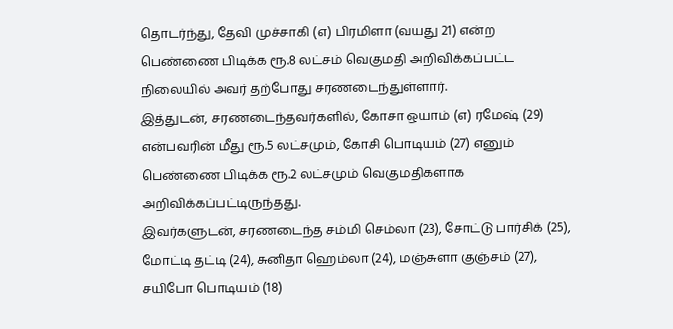தொடர்ந்து, தேவி முச்சாகி (எ) பிரமிளா (வயது 21) என்ற பெண்ணை பிடிக்க ரூ.8 லட்சம் வெகுமதி அறிவிக்கப்பட்ட நிலையில் அவர் தற்போது சரணடைந்துள்ளார்.
இத்துடன், சரணடைந்தவர்களில், கோசா ஒயாம் (எ) ரமேஷ் (29) என்பவரின் மீது ரூ.5 லட்சமும், கோசி பொடியம் (27) எனும் பெண்ணை பிடிக்க ரூ.2 லட்சமும் வெகுமதிகளாக அறிவிக்கப்பட்டிருந்தது.
இவர்களுடன், சரணடைந்த சம்மி செம்லா (23), சோட்டு பார்சிக் (25), மோட்டி தட்டி (24), சுனிதா ஹெம்லா (24), மஞ்சுளா குஞ்சம் (27), சயிபோ பொடியம் (18)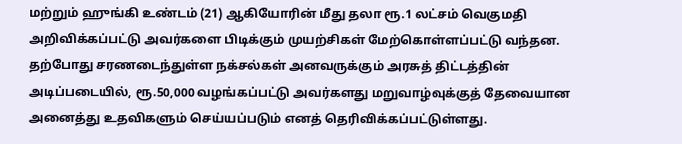மற்றும் ஹுங்கி உண்டம் (21) ஆகியோரின் மீது தலா ரூ.1 லட்சம் வெகுமதி அறிவிக்கப்பட்டு அவர்களை பிடிக்கும் முயற்சிகள் மேற்கொள்ளப்பட்டு வந்தன.
தற்போது சரணடைந்துள்ள நக்சல்கள் அனவருக்கும் அரசுத் திட்டத்தின் அடிப்படையில், ரூ.50,000 வழங்கப்பட்டு அவர்களது மறுவாழ்வுக்குத் தேவையான அனைத்து உதவிகளும் செய்யப்படும் எனத் தெரிவிக்கப்பட்டுள்ளது.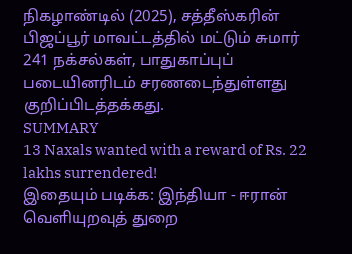நிகழாண்டில் (2025), சத்தீஸ்கரின் பிஜப்பூர் மாவட்டத்தில் மட்டும் சுமார் 241 நக்சல்கள், பாதுகாப்புப் படையினரிடம் சரணடைந்துள்ளது குறிப்பிடத்தக்கது.
SUMMARY
13 Naxals wanted with a reward of Rs. 22 lakhs surrendered!
இதையும் படிக்க: இந்தியா - ஈரான் வெளியுறவுத் துறை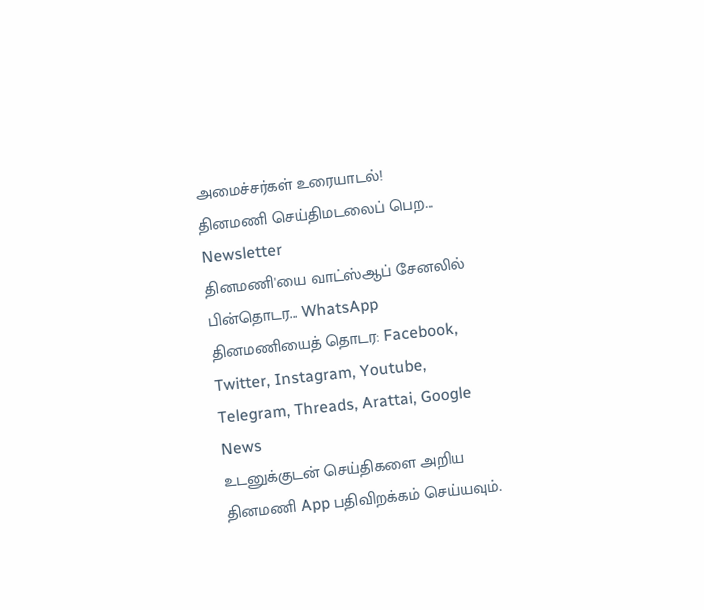அமைச்சர்கள் உரையாடல்!
தினமணி செய்திமடலைப் பெற... Newsletter
தினமணி'யை வாட்ஸ்ஆப் சேனலில் பின்தொடர... WhatsApp
தினமணியைத் தொடர: Facebook, Twitter, Instagram, Youtube, Telegram, Threads, Arattai, Google News
உடனுக்குடன் செய்திகளை அறிய தினமணி App பதிவிறக்கம் செய்யவும்.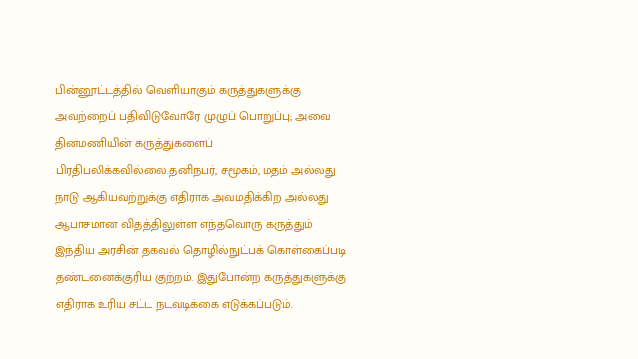பின்னூட்டத்தில் வெளியாகும் கருத்துகளுக்கு அவற்றைப் பதிவிடுவோரே முழுப் பொறுப்பு; அவை தினமணியின் கருத்துகளைப் பிரதிபலிக்கவில்லை.தனிநபர், சமூகம், மதம் அல்லது நாடு ஆகியவற்றுக்கு எதிராக அவமதிக்கிற அல்லது ஆபாசமான விதத்திலுள்ள எந்தவொரு கருத்தும் இந்திய அரசின் தகவல் தொழில்நுட்பக் கொள்கைப்படி தண்டனைக்குரிய குற்றம். இதுபோன்ற கருத்துகளுக்கு எதிராக உரிய சட்ட நடவடிக்கை எடுக்கப்படும்.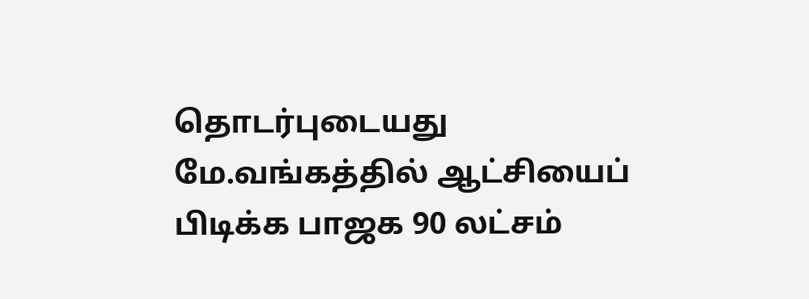தொடர்புடையது
மே.வங்கத்தில் ஆட்சியைப் பிடிக்க பாஜக 90 லட்சம்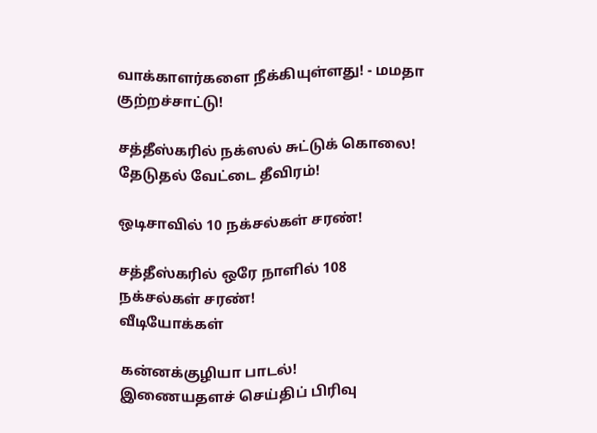வாக்காளர்களை நீக்கியுள்ளது! - மமதா குற்றச்சாட்டு!

சத்தீஸ்கரில் நக்ஸல் சுட்டுக் கொலை! தேடுதல் வேட்டை தீவிரம்!

ஒடிசாவில் 10 நக்சல்கள் சரண்!

சத்தீஸ்கரில் ஒரே நாளில் 108 நக்சல்கள் சரண்!
வீடியோக்கள்

கன்னக்குழியா பாடல்!
இணையதளச் செய்திப் பிரிவு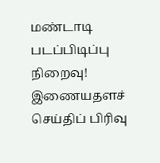மண்டாடி படப்பிடிப்பு நிறைவு!
இணையதளச் செய்திப் பிரிவு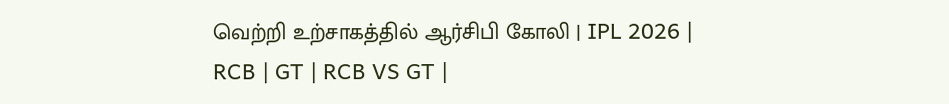வெற்றி உற்சாகத்தில் ஆர்சிபி கோலி | IPL 2026 | RCB | GT | RCB VS GT |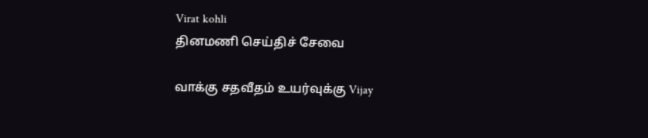Virat kohli
தினமணி செய்திச் சேவை

வாக்கு சதவீதம் உயர்வுக்கு Vijay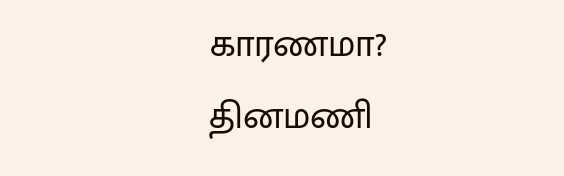காரணமா?
தினமணி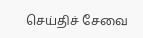செய்திச் சேவை